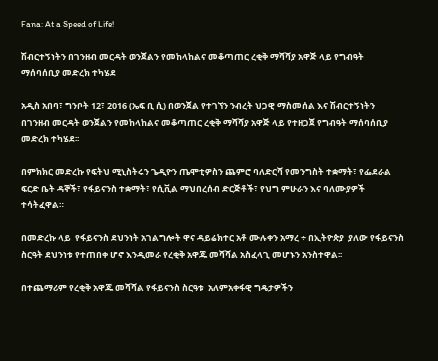Fana: At a Speed of Life!

ሽብርተኝነትን በገንዘብ መርዳት ወንጀልን የመከላከልና መቆጣጠር ረቂቅ ማሻሻያ አዋጅ ላይ የግብዓት ማሰባሰቢያ መድረክ ተካሄደ

አዲስ አበባ፣ ግንቦት 12፣ 2016 (ኤፍ ቢ ሲ) በወንጀል የተገኘን ንብረት ህጋዊ ማስመሰል እና ሽብርተኝነትን በገንዘብ መርዳት ወንጀልን የመከላከልና መቆጣጠር ረቂቅ ማሻሻያ አዋጅ ላይ የተዘጋጀ የግብዓት ማሰባሰቢያ መድረክ ተካሄደ፡፡

በምክክር መድረኩ የፍትህ ሚኒስትሩን ጌዲዮን ጤሞቲዎስን ጨምሮ ባለድርሻ የመንግስት ተቋማት፣ የፌደራል ፍርድ ቤት ዳኞች፣ የፋይናንስ ተቋማት፣ የሲቪል ማህበረሰብ ድርጅቶች፣ የህግ ምሁራን እና ባለሙያዎች ተሳትፈዋል።

በመድረኩ ላይ  የፋይናንስ ደህንነት አገልግሎት ዋና ዳይሬክተር አቶ ሙሉቀን አማረ ÷ በኢትዮጵያ  ያለው የፋይናንስ ስርዓት ደህንነቱ የተጠበቀ ሆኖ እንዲመራ የረቂቅ አዋጁ መሻሻል አስፈላጊ መሆኑን አንስተዋል፡፡

በተጨማሪም የረቂቅ አዋጁ መሻሻል የፋይናንስ ስርዓቱ  አለምአቀፋዊ ግዴታዎችን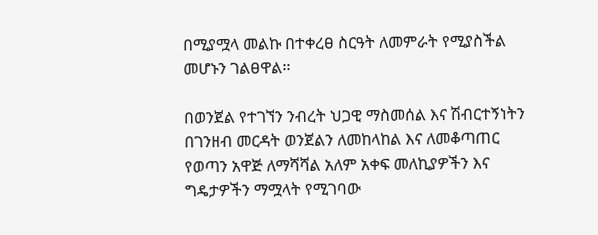በሚያሟላ መልኩ በተቀረፀ ስርዓት ለመምራት የሚያስችል መሆኑን ገልፀዋል፡፡

በወንጀል የተገኘን ንብረት ህጋዊ ማስመሰል እና ሽብርተኝነትን በገንዘብ መርዳት ወንጀልን ለመከላከል እና ለመቆጣጠር የወጣን አዋጅ ለማሻሻል አለም አቀፍ መለኪያዎችን እና ግዴታዎችን ማሟላት የሚገባው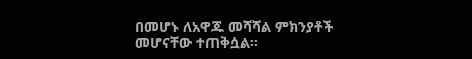በመሆኑ ለአዋጁ መሻሻል ምክንያቶች መሆናቸው ተጠቅሷል፡፡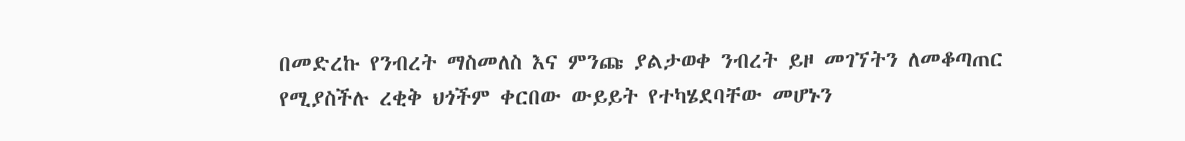በመድረኩ የንብረት ማስመለስ እና ምንጩ ያልታወቀ ንብረት ይዞ መገኘትን ለመቆጣጠር የሚያስችሉ ረቂቅ ህጎችም ቀርበው ውይይት የተካሄደባቸው መሆኑን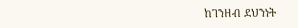ከገንዘብ ደህንነት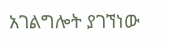አገልግሎት ያገኘነው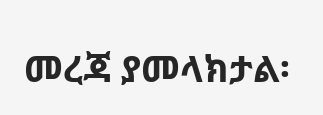መረጃ ያመላክታል፡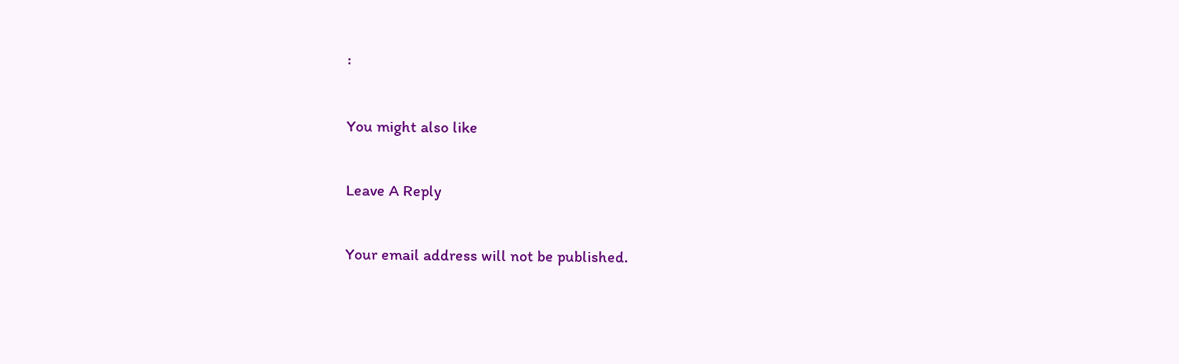፡

You might also like

Leave A Reply

Your email address will not be published.